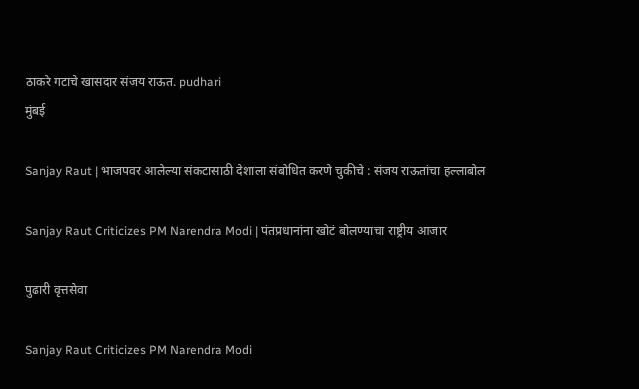ठाकरे गटाचे खासदार संजय राऊत. pudhari
मुंबई

Sanjay Raut | भाजपवर आलेल्या संकटासाठी देशाला संबोधित करणे चुकीचे : संजय राऊतांचा हल्लाबोल

Sanjay Raut Criticizes PM Narendra Modi | पंतप्रधानांना खोटं बोलण्याचा राष्ट्रीय आजार

पुढारी वृत्तसेवा

Sanjay Raut Criticizes PM Narendra Modi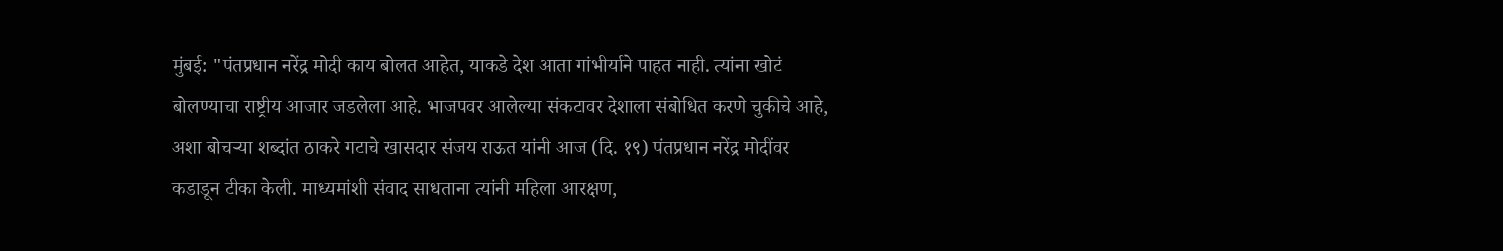मुंबई: "पंतप्रधान नरेंद्र मोदी काय बोलत आहेत, याकडे देश आता गांभीर्याने पाहत नाही. त्यांना खोटं बोलण्याचा राष्ट्रीय आजार जडलेला आहे. भाजपवर आलेल्या संकटावर देशाला संबोधित करणे चुकीचे आहे, अशा बोचऱ्या शब्दांत ठाकरे गटाचे खासदार संजय राऊत यांनी आज (दि. १९) पंतप्रधान नरेंद्र मोदींवर कडाडून टीका केली. माध्यमांशी संवाद साधताना त्यांनी महिला आरक्षण,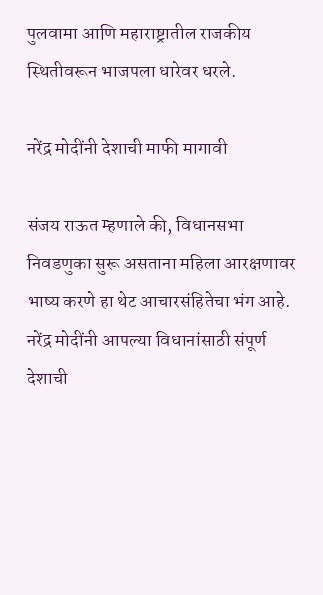पुलवामा आणि महाराष्ट्रातील राजकीय स्थितीवरून भाजपला धारेवर धरले.

नरेंद्र मोदींनी देशाची माफी मागावी

संजय राऊत म्हणाले की, विधानसभा निवडणुका सुरू असताना महिला आरक्षणावर भाष्य करणे हा थेट आचारसंहितेचा भंग आहे. नरेंद्र मोदींनी आपल्या विधानांसाठी संपूर्ण देशाची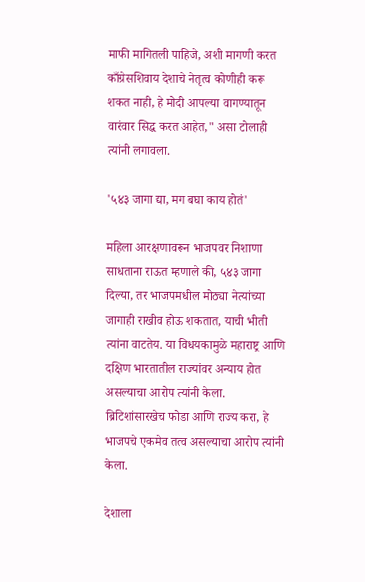माफी मागितली पाहिजे, अशी मागणी करत काँग्रेसशिवाय देशाचे नेतृत्व कोणीही करू शकत नाही, हे मोदी आपल्या वागण्यातून वारंवार सिद्ध करत आहेत," असा टोलाही त्यांनी लगावला.

'५४३ जागा द्या, मग बघा काय होतं'

महिला आरक्षणावरून भाजपवर निशाणा साधताना राऊत म्हणाले की, ५४३ जागा दिल्या, तर भाजपमधील मोठ्या नेत्यांच्या जागाही राखीव होऊ शकतात, याची भीती त्यांना वाटतेय. या विधयकामुळे महाराष्ट्र आणि दक्षिण भारतातील राज्यांवर अन्याय होत असल्याचा आरोप त्यांनी केला. ब्रिटिशांसारखेच फोडा आणि राज्य करा, हे भाजपचे एकमेव तत्व असल्याचा आरोप त्‍यांनी केला.

देशाला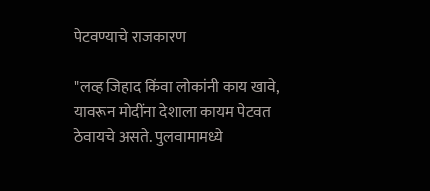पेटवण्याचे राजकारण

"लव्ह जिहाद किंवा लोकांनी काय खावे, यावरून मोदींना देशाला कायम पेटवत ठेवायचे असते. पुलवामामध्ये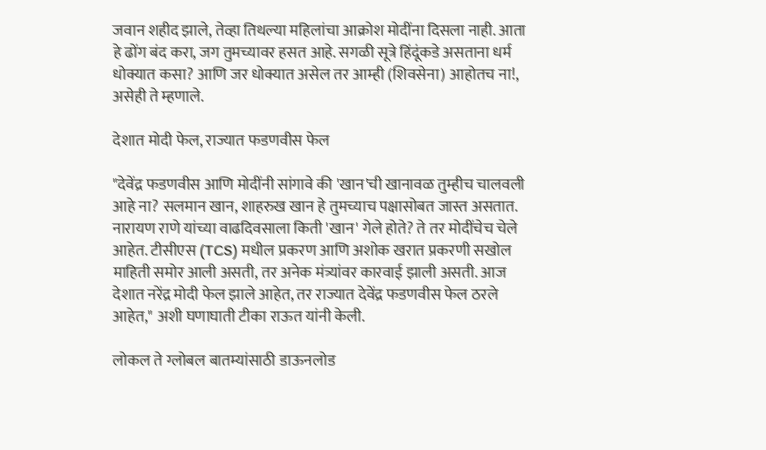जवान शहीद झाले, तेव्हा तिथल्या महिलांचा आक्रोश मोदींना दिसला नाही. आता हे ढोंग बंद करा, जग तुमच्यावर हसत आहे. सगळी सूत्रे हिंदूंकडे असताना धर्म धोक्यात कसा? आणि जर धोक्यात असेल तर आम्ही (शिवसेना) आहोतच ना!, असेही ते म्‍हणाले.

देशात मोदी फेल, राज्यात फडणवीस फेल

"देवेंद्र फडणवीस आणि मोदींनी सांगावे की 'खान'ची खानावळ तुम्हीच चालवली आहे ना? सलमान खान, शाहरुख खान हे तुमच्याच पक्षासोबत जास्त असतात. नारायण राणे यांच्या वाढदिवसाला किती 'खान' गेले होते? ते तर मोदींचेच चेले आहेत. टीसीएस (TCS) मधील प्रकरण आणि अशोक खरात प्रकरणी सखोल माहिती समोर आली असती, तर अनेक मंत्र्यांवर कारवाई झाली असती. आज देशात नरेंद्र मोदी फेल झाले आहेत, तर राज्यात देवेंद्र फडणवीस फेल ठरले आहेत," अशी घणाघाती टीका राऊत यांनी केली.

लोकल ते ग्लोबल बातम्यांसाठी डाऊनलोड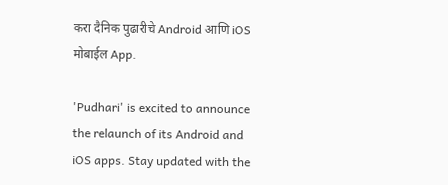करा दैनिक पुढारीचे Android आणि iOS मोबाईल App.

'Pudhari' is excited to announce the relaunch of its Android and iOS apps. Stay updated with the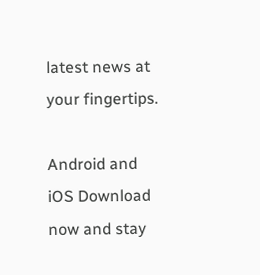latest news at your fingertips.

Android and iOS Download now and stay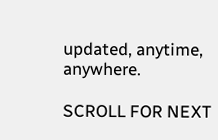updated, anytime, anywhere.

SCROLL FOR NEXT